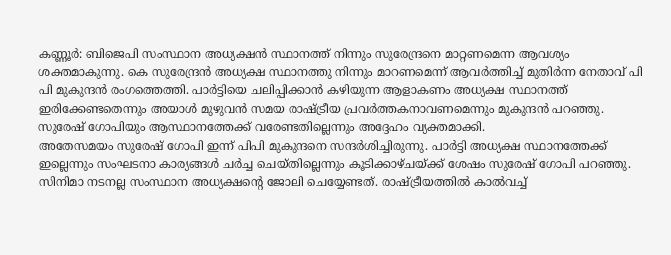കണ്ണൂർ: ബിജെപി സംസ്ഥാന അധ്യക്ഷൻ സ്ഥാനത്ത് നിന്നും സുരേന്ദ്രനെ മാറ്റണമെന്ന ആവശ്യം ശക്തമാകുന്നു. കെ സുരേന്ദ്രൻ അധ്യക്ഷ സ്ഥാനത്തു നിന്നും മാറണമെന്ന് ആവർത്തിച്ച് മുതിർന്ന നേതാവ് പി പി മുകുന്ദൻ രംഗത്തെത്തി. പാർട്ടിയെ ചലിപ്പിക്കാൻ കഴിയുന്ന ആളാകണം അധ്യക്ഷ സ്ഥാനത്ത് ഇരിക്കേണ്ടതെന്നും അയാൾ മുഴുവൻ സമയ രാഷ്ട്രീയ പ്രവർത്തകനാവണമെന്നും മുകുന്ദൻ പറഞ്ഞു. സുരേഷ് ഗോപിയും ആസ്ഥാനത്തേക്ക് വരേണ്ടതില്ലെന്നും അദ്ദേഹം വ്യക്തമാക്കി.
അതേസമയം സുരേഷ് ഗോപി ഇന്ന് പിപി മുകുന്ദനെ സന്ദർശിച്ചിരുന്നു. പാർട്ടി അധ്യക്ഷ സ്ഥാനത്തേക്ക് ഇല്ലെന്നും സംഘടനാ കാര്യങ്ങൾ ചർച്ച ചെയ്തില്ലെന്നും കൂടിക്കാഴ്ചയ്ക്ക് ശേഷം സുരേഷ് ഗോപി പറഞ്ഞു. സിനിമാ നടനല്ല സംസ്ഥാന അധ്യക്ഷന്റെ ജോലി ചെയ്യേണ്ടത്. രാഷ്ട്രീയത്തിൽ കാൽവച്ച്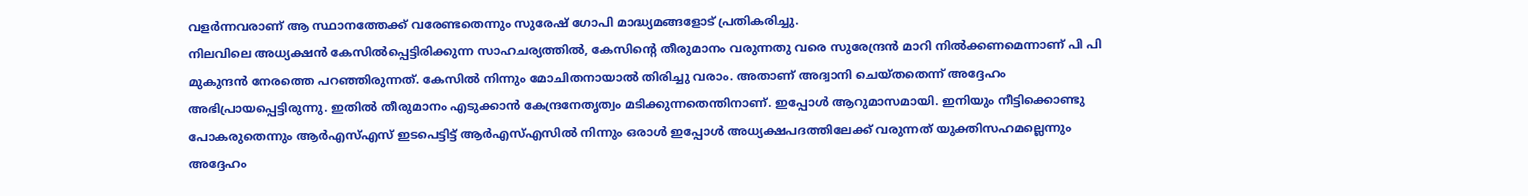വളർന്നവരാണ് ആ സ്ഥാനത്തേക്ക് വരേണ്ടതെന്നും സുരേഷ് ഗോപി മാദ്ധ്യമങ്ങളോട് പ്രതികരിച്ചു.
നിലവിലെ അധ്യക്ഷൻ കേസിൽപ്പെട്ടിരിക്കുന്ന സാഹചര്യത്തിൽ, കേസിന്റെ തീരുമാനം വരുന്നതു വരെ സുരേന്ദ്രൻ മാറി നിൽക്കണമെന്നാണ് പി പി മുകുന്ദൻ നേരത്തെ പറഞ്ഞിരുന്നത്. കേസിൽ നിന്നും മോചിതനായാൽ തിരിച്ചു വരാം. അതാണ് അദ്വാനി ചെയ്തതെന്ന് അദ്ദേഹം അഭിപ്രായപ്പെട്ടിരുന്നു. ഇതിൽ തീരുമാനം എടുക്കാൻ കേന്ദ്രനേതൃത്വം മടിക്കുന്നതെന്തിനാണ്. ഇപ്പോൾ ആറുമാസമായി. ഇനിയും നീട്ടിക്കൊണ്ടു പോകരുതെന്നും ആർഎസ്എസ് ഇടപെട്ടിട്ട് ആർഎസ്എസിൽ നിന്നും ഒരാൾ ഇപ്പോൾ അധ്യക്ഷപദത്തിലേക്ക് വരുന്നത് യുക്തിസഹമല്ലെന്നും അദ്ദേഹം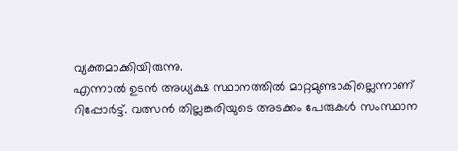വ്യക്തമാക്കിയിരുന്നു.
എന്നാൽ ഉടൻ അധ്യക്ഷ സ്ഥാനത്തിൽ മാറ്റമുണ്ടാകില്ലെന്നാണ് റിപ്പോർട്ട്. വത്സൻ തില്ലങ്കരിയുടെ അടക്കം പേരുകൾ സംസ്ഥാന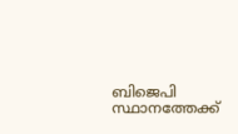ബിജെപി സ്ഥാനത്തേക്ക്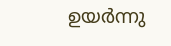ഉയർന്നു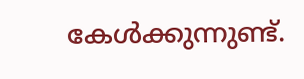കേൾക്കുന്നുണ്ട്.